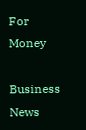For Money

Business News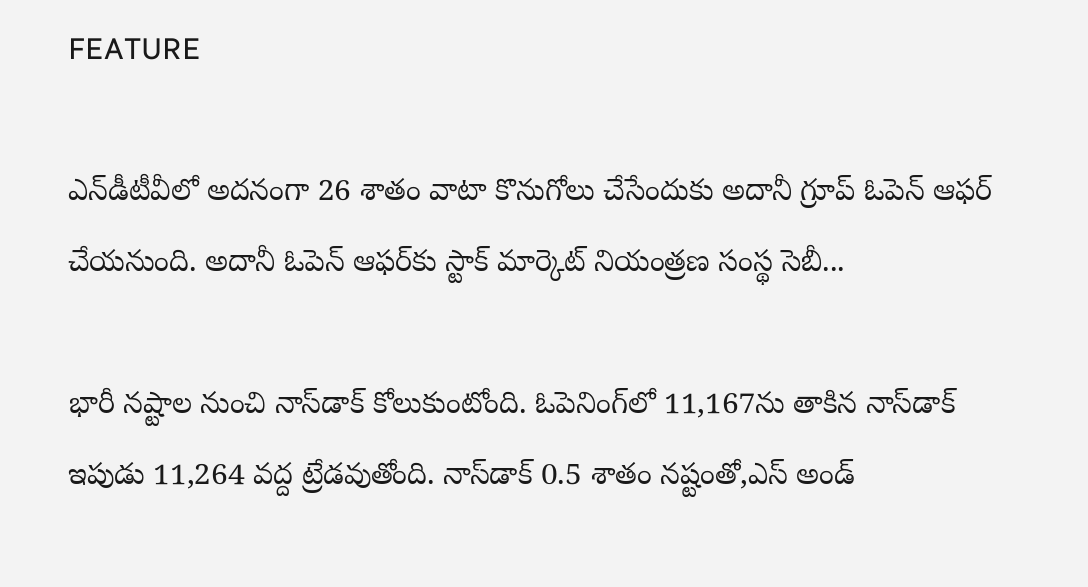FEATURE

ఎన్‌డీటీవీలో అదనంగా 26 శాతం వాటా కొనుగోలు చేసేందుకు అదానీ గ్రూప్‌ ఓపెన్‌ ఆఫర్‌ చేయనుంది. అదానీ ఓపెన్‌ ఆఫర్‌కు స్టాక్‌ మార్కెట్‌ నియంత్రణ సంస్థ సెబీ...

భారీ నష్టాల నుంచి నాస్‌డాక్‌ కోలుకుంటోంది. ఓపెనింగ్‌లో 11,167ను తాకిన నాస్‌డాక్‌ ఇపుడు 11,264 వద్ద ట్రేడవుతోంది. నాస్‌డాక్‌ 0.5 శాతం నష్టంతో,ఎస్‌ అండ్‌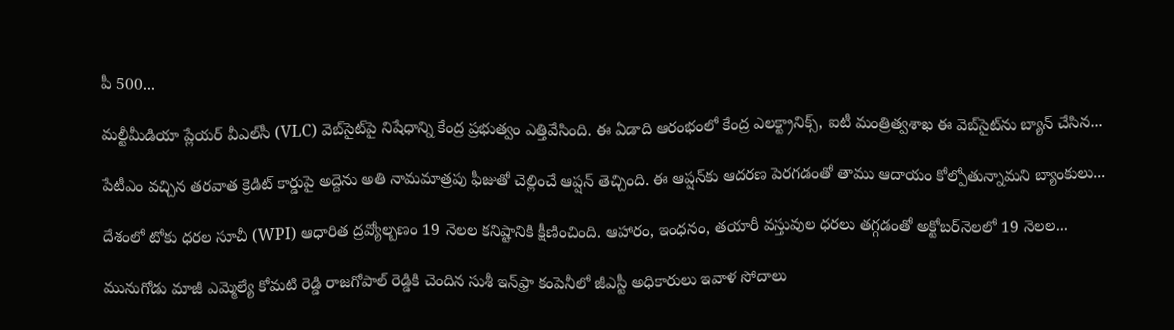పీ 500...

మల్టీమీడియా ప్లేయర్ వీఎల్‌సీ (VLC) వెబ్‌సైట్‌పై నిషేధాన్ని కేంద్ర ప్రభుత్వం ఎత్తివేసింది. ఈ ఏడాది ఆరంభంలో కేంద్ర ఎలక్ట్రానిక్స్, ఐటీ మంత్రిత్వశాఖ ఈ వెబ్‌సైట్‌ను బ్యాన్‌ చేసిన...

పేటీఎం వచ్చిన తరవాత క్రెడిట్‌ కార్డుపై అద్దెను అతి నామమాత్రపు ఫీజుతో చెల్లించే ఆప్షన్‌ తెచ్చింది. ఈ ఆప్షన్‌కు ఆదరణ పెరగడంతో తాము ఆదాయం కోల్పోతున్నామని బ్యాంకులు...

దేశంలో టోకు ధరల సూచీ (WPI) ఆధారిత ద్రవ్యోల్బణం 19 నెలల కనిష్టానికి క్షీణించింది. ఆహారం, ఇంధనం, తయారీ వస్తువుల ధరలు తగ్గడంతో అక్టోబర్‌నెలలో 19 నెలల...

మునుగోడు మాజీ ఎమ్మెల్యే కోమటి రెడ్డి రాజగోపాల్ రెడ్డికి చెందిన సుశీ ఇన్‌ఫ్రా కంపెనీలో జీఎస్టీ అధికారులు ఇవాళ సోదాలు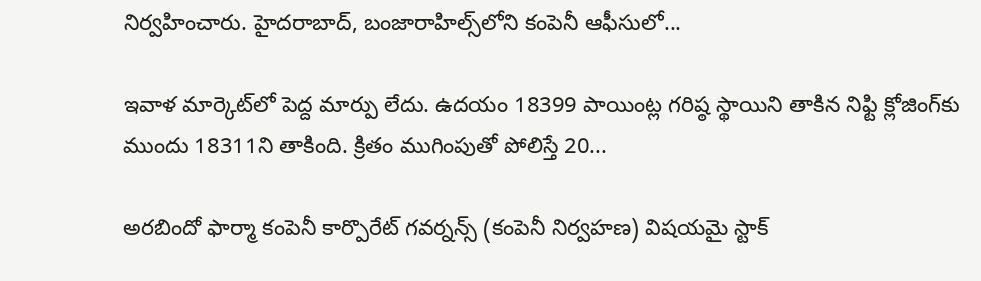నిర్వహించారు. హైదరాబాద్‌, బంజారాహిల్స్‌లోని కంపెనీ ఆఫీసులో...

ఇవాళ మార్కెట్‌లో పెద్ద మార్పు లేదు. ఉదయం 18399 పాయింట్ల గరిష్ఠ స్థాయిని తాకిన నిఫ్టి క్లోజింగ్‌కు ముందు 18311ని తాకింది. క్రితం ముగింపుతో పోలిస్తే 20...

అరబిందో ఫార్మా కంపెనీ కార్పొరేట్‌ గవర్నన్స్‌ (కంపెనీ నిర్వహణ) విషయమై స్టాక్‌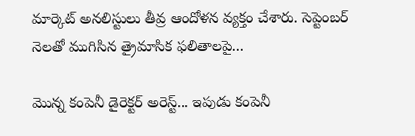మార్కెట్‌ అనలిస్టులు తీవ్ర ఆందోళన వ్యక్తం చేశారు. సెప్టెంబర్‌ నెలతో ముగిసిన త్రైమాసిక ఫలితాలపై...

మొన్న కంపెనీ డైరెక్టర్‌ అరెస్ట్‌... ఇపుడు కంపెనీ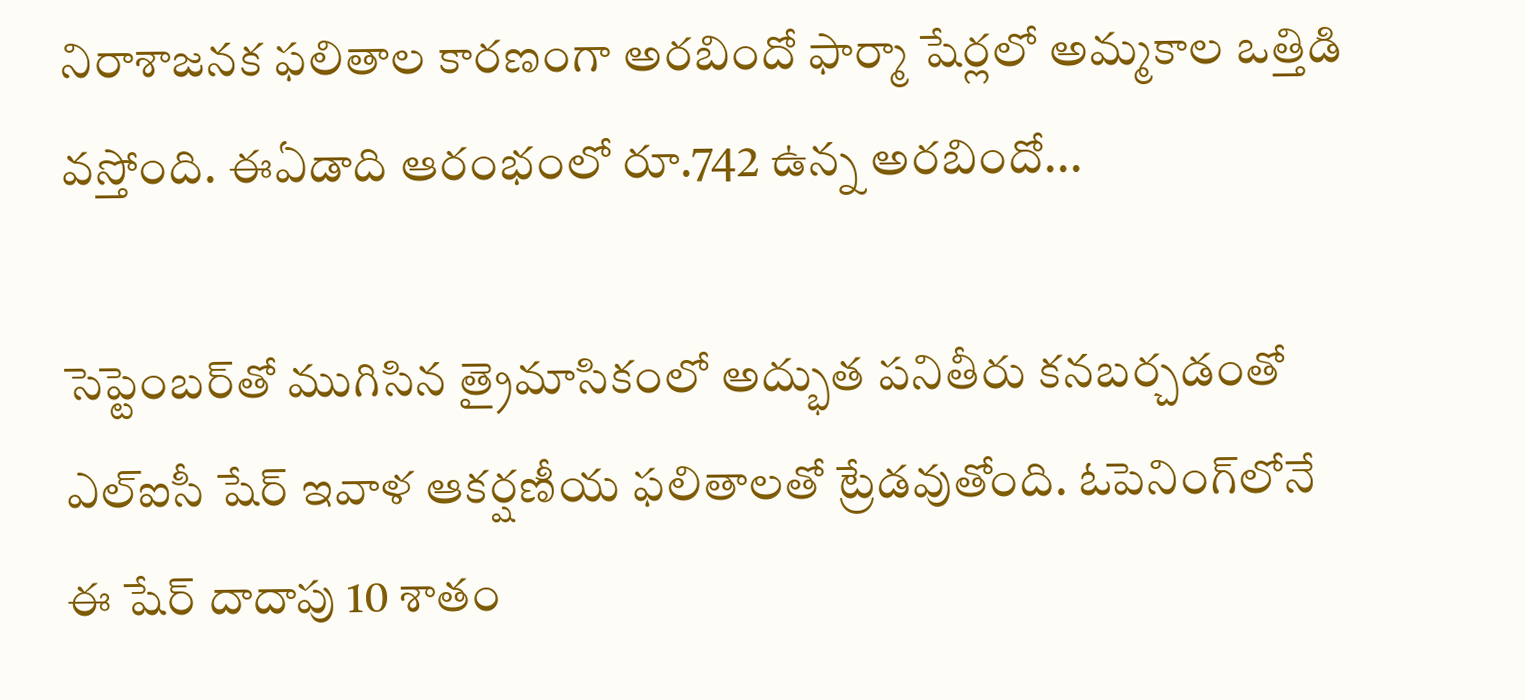నిరాశాజనక ఫలితాల కారణంగా అరబిందో ఫార్మా షేర్లలో అమ్మకాల ఒత్తిడి వస్తోంది. ఈఏడాది ఆరంభంలో రూ.742 ఉన్న అరబిందో...

సెప్టెంబర్‌తో ముగిసిన త్రైమాసికంలో అద్భుత పనితీరు కనబర్చడంతో ఎల్‌ఐసీ షేర్‌ ఇవాళ ఆకర్షణీయ ఫలితాలతో ట్రేడవుతోంది. ఓపెనింగ్‌లోనే ఈ షేర్ దాదాపు 10 శాతం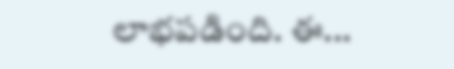లాభపడింది. ఈ...